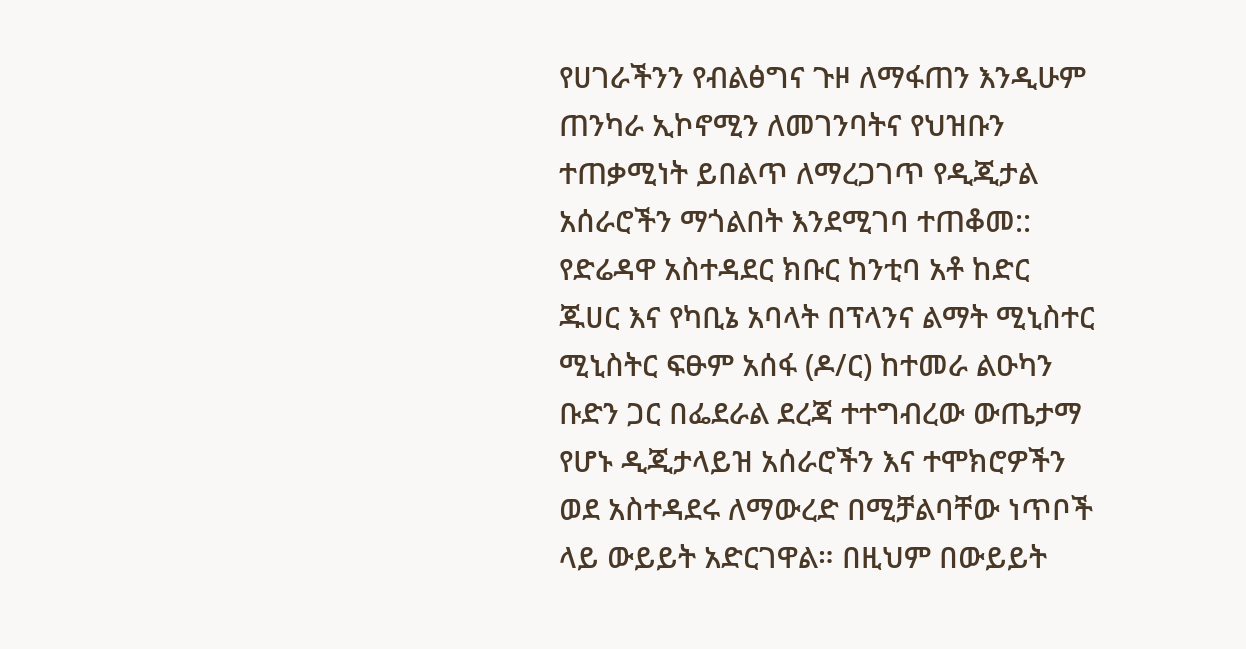የሀገራችንን የብልፅግና ጉዞ ለማፋጠን እንዲሁም ጠንካራ ኢኮኖሚን ለመገንባትና የህዝቡን ተጠቃሚነት ይበልጥ ለማረጋገጥ የዲጂታል አሰራሮችን ማጎልበት እንደሚገባ ተጠቆመ::
የድሬዳዋ አስተዳደር ክቡር ከንቲባ አቶ ከድር ጁሀር እና የካቢኔ አባላት በፕላንና ልማት ሚኒስተር ሚኒስትር ፍፁም አሰፋ (ዶ/ር) ከተመራ ልዑካን ቡድን ጋር በፌደራል ደረጃ ተተግብረው ውጤታማ የሆኑ ዲጂታላይዝ አሰራሮችን እና ተሞክሮዎችን ወደ አስተዳደሩ ለማውረድ በሚቻልባቸው ነጥቦች ላይ ውይይት አድርገዋል። በዚህም በውይይት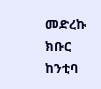መድረኩ ክቡር ከንቲባ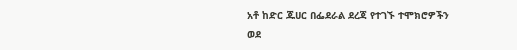አቶ ከድር ጁሀር በፌደራል ደረጃ የተገኙ ተሞክሮዎችን ወደ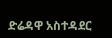ድሬዳዋ አስተዳደር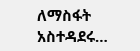ለማስፋት አስተዳደሩ…